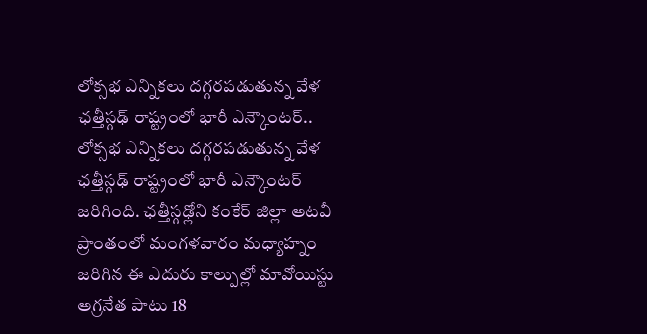లోక్సభ ఎన్నికలు దగ్గరపడుతున్న వేళ ఛత్తీస్గఢ్ రాష్ట్రంలో భారీ ఎన్కౌంటర్..
లోక్సభ ఎన్నికలు దగ్గరపడుతున్న వేళ ఛత్తీస్గఢ్ రాష్ట్రంలో భారీ ఎన్కౌంటర్ జరిగింది. ఛత్తీస్గఢ్లోని కంకేర్ జిల్లా అటవీ ప్రాంతంలో మంగళవారం మధ్యాహ్నం జరిగిన ఈ ఎదురు కాల్పుల్లో మావోయిస్టు అగ్రనేత పాటు 18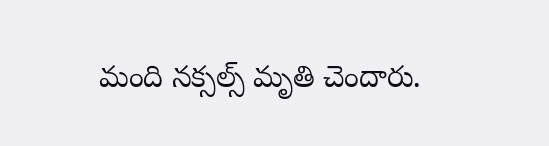మంది నక్సల్స్ మృతి చెందారు.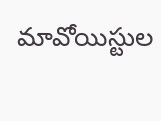మావోయిస్టుల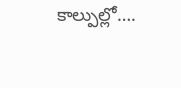కాల్పుల్లో….